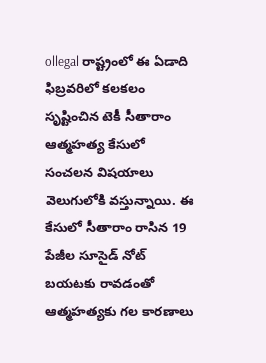ollegal రాష్ట్రంలో ఈ ఏడాది ఫిబ్రవరిలో కలకలం సృష్టించిన టెకీ సీతారాం ఆత్మహత్య కేసులో సంచలన విషయాలు వెలుగులోకి వస్తున్నాయి. ఈ కేసులో సీతారాం రాసిన 19 పేజీల సూసైడ్ నోట్ బయటకు రావడంతో ఆత్మహత్యకు గల కారణాలు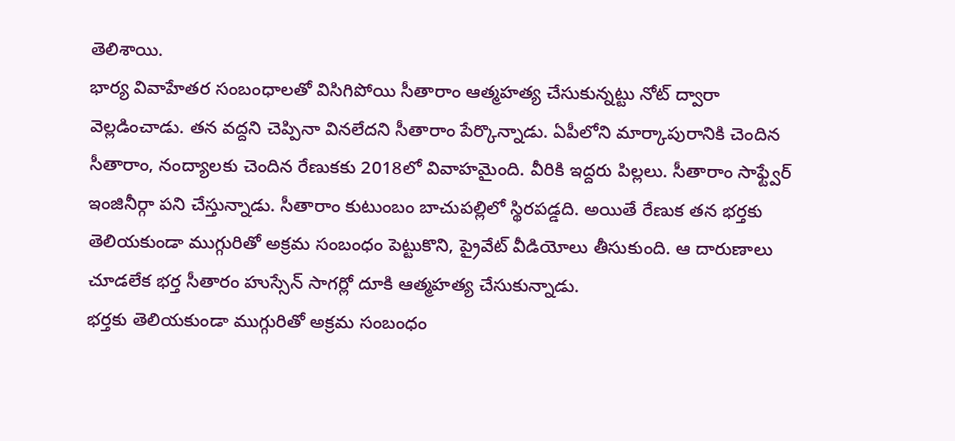తెలిశాయి.
భార్య వివాహేతర సంబంధాలతో విసిగిపోయి సీతారాం ఆత్మహత్య చేసుకున్నట్టు నోట్ ద్వారా వెల్లడించాడు. తన వద్దని చెప్పినా వినలేదని సీతారాం పేర్కొన్నాడు. ఏపీలోని మార్కాపురానికి చెందిన సీతారాం, నంద్యాలకు చెందిన రేణుకకు 2018లో వివాహమైంది. వీరికి ఇద్దరు పిల్లలు. సీతారాం సాఫ్ట్వేర్ ఇంజినీర్గా పని చేస్తున్నాడు. సీతారాం కుటుంబం బాచుపల్లిలో స్థిరపడ్డది. అయితే రేణుక తన భర్తకు తెలియకుండా ముగ్గురితో అక్రమ సంబంధం పెట్టుకొని, ప్రైవేట్ వీడియోలు తీసుకుంది. ఆ దారుణాలు చూడలేక భర్త సీతారం హుస్సేన్ సాగర్లో దూకి ఆత్మహత్య చేసుకున్నాడు.
భర్తకు తెలియకుండా ముగ్గురితో అక్రమ సంబంధం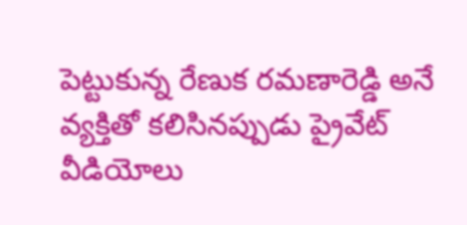పెట్టుకున్న రేణుక రమణారెడ్డి అనే వ్యక్తితో కలిసినప్పుడు ప్రైవేట్ వీడియోలు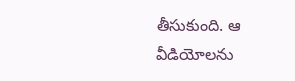తీసుకుంది. ఆ వీడియోలను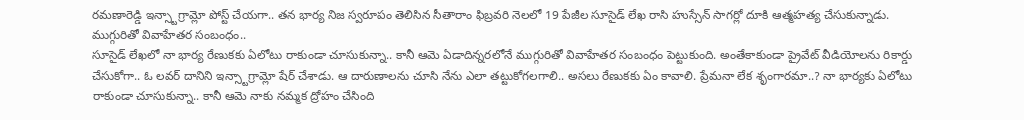రమణారెడ్డి ఇన్స్టాగ్రామ్లో పోస్ట్ చేయగా.. తన భార్య నిజ స్వరూపం తెలిసిన సీతారాం ఫిబ్రవరి నెలలో 19 పేజీల సూసైడ్ లేఖ రాసి హుస్సేన్ సాగర్లో దూకి ఆత్మహత్య చేసుకున్నాడు.
ముగ్గురితో వివాహేతర సంబంధం..
సూసైడ్ లేఖలో నా భార్య రేణుకకు ఏలోటు రాకుండా చూసుకున్నా.. కానీ ఆమె ఏడాదిన్నరలోనే ముగ్గురితో వివాహేతర సంబంధం పెట్టుకుంది. అంతేకాకుండా ప్రైవేట్ వీడియోలను రికార్డు చేసుకోగా.. ఓ లవర్ దానిని ఇన్స్టాగ్రామ్లో షేర్ చేశాడు. ఆ దారుణాలను చూసి నేను ఎలా తట్టుకోగలగాలి.. అసలు రేణుకకు ఏం కావాలి. ప్రేమనా లేక శృంగారమా..? నా భార్యకు ఏలోటు రాకుండా చూసుకున్నా.. కానీ ఆమె నాకు నమ్మక ద్రోహం చేసింది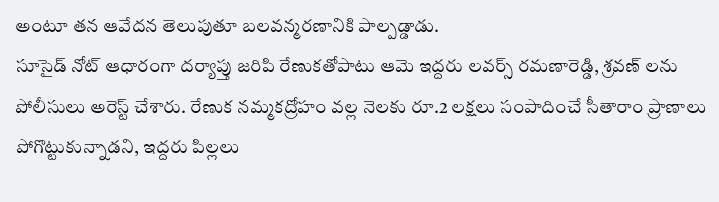అంటూ తన ఆవేదన తెలుపుతూ బలవన్మరణానికి పాల్పడ్డాడు.
సూసైడ్ నోట్ ఆధారంగా దర్యాప్తు జరిపి రేణుకతోపాటు ఆమె ఇద్దరు లవర్స్ రమణారెడ్డి, శ్రవణ్ లను పోలీసులు అరెస్ట్ చేశారు. రేణుక నమ్మకద్రోహం వల్ల నెలకు రూ.2 లక్షలు సంపాదించే సీతారాం ప్రాణాలు పోగొట్టుకున్నాడని, ఇద్దరు పిల్లలు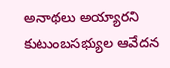అనాథలు అయ్యారని కుటుంబసభ్యుల ఆవేదన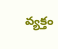వ్యక్తం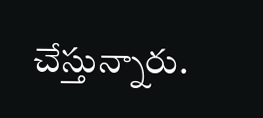చేస్తున్నారు.